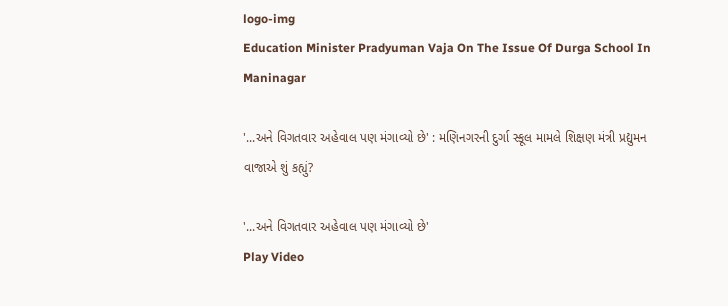logo-img
Education Minister Pradyuman Vaja On The Issue Of Durga School In Maninagar

'...અને વિગતવાર અહેવાલ પણ મંગાવ્યો છે' : મણિનગરની દુર્ગા સ્કૂલ મામલે શિક્ષણ મંત્રી પ્રદ્યુમન વાજાએ શું કહ્યું?

'...અને વિગતવાર અહેવાલ પણ મંગાવ્યો છે'
Play Video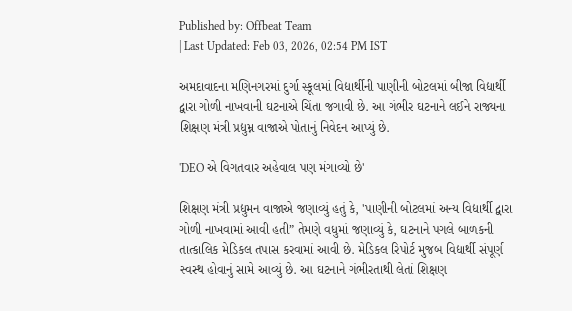Published by: Offbeat Team
| Last Updated: Feb 03, 2026, 02:54 PM IST

અમદાવાદના મણિનગરમાં દુર્ગા સ્કૂલમાં વિદ્યાર્થીની પાણીની બોટલમાં બીજા વિદ્યાર્થી દ્વારા ગોળી નાખવાની ઘટનાએ ચિંતા જગાવી છે. આ ગંભીર ઘટનાને લઈને રાજ્યના શિક્ષણ મંત્રી પ્રદ્યુમ્ન વાજાએ પોતાનું નિવેદન આપ્યું છે.

'DEO એ વિગતવાર અહેવાલ પણ મંગાવ્યો છે'

શિક્ષણ મંત્રી પ્રદ્યુમન વાજાએ જણાવ્યું હતું કે, 'પાણીની બોટલમાં અન્ય વિદ્યાર્થી દ્વારા ગોળી નાખવામાં આવી હતી” તેમણે વધુમાં જણાવ્યું કે, ઘટનાને પગલે બાળકની તાત્કાલિક મેડિકલ તપાસ કરવામાં આવી છે. મેડિકલ રિપોર્ટ મુજબ વિદ્યાર્થી સંપૂર્ણ સ્વસ્થ હોવાનું સામે આવ્યું છે. આ ઘટનાને ગંભીરતાથી લેતાં શિક્ષણ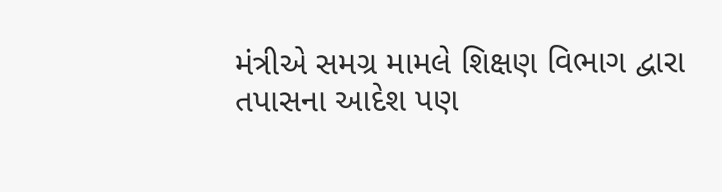મંત્રીએ સમગ્ર મામલે શિક્ષણ વિભાગ દ્વારા તપાસના આદેશ પણ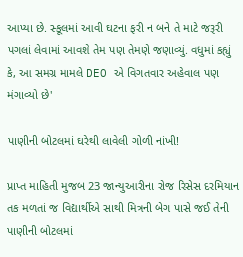આપ્યા છે. સ્કૂલમાં આવી ઘટના ફરી ન બને તે માટે જરૂરી પગલાં લેવામાં આવશે તેમ પણ તેમણે જણાવ્યું. વધુમાં કહ્યું કે, આ સમગ્ર મામલે DEO એ વિગતવાર અહેવાલ પણ મંગાવ્યો છે'

પાણીની બોટલમાં ઘરેથી લાવેલી ગોળી નાંખી!

પ્રાપ્ત માહિતી મુજબ 23 જાન્યુઆરીના રોજ રિસેસ દરમિયાન તક મળતાં જ વિદ્યાર્થીએ સાથી મિત્રની બેગ પાસે જઈ તેની પાણીની બોટલમાં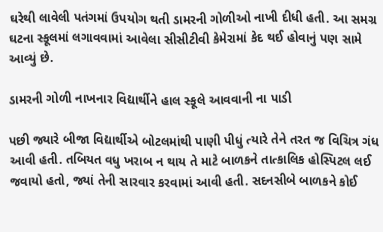ઘરેથી લાવેલી પતંગમાં ઉપયોગ થતી ડામરની ગોળીઓ નાખી દીધી હતી. આ સમગ્ર ઘટના સ્કૂલમાં લગાવવામાં આવેલા સીસીટીવી કેમેરામાં કેદ થઈ હોવાનું પણ સામે આવ્યું છે.

ડામરની ગોળી નાખનાર વિદ્યાર્થીને હાલ સ્કૂલે આવવાની ના પાડી

પછી જ્યારે બીજા વિદ્યાર્થીએ બોટલમાંથી પાણી પીધું ત્યારે તેને તરત જ વિચિત્ર ગંધ આવી હતી. તબિયત વધુ ખરાબ ન થાય તે માટે બાળકને તાત્કાલિક હોસ્પિટલ લઈ જવાયો હતો, જ્યાં તેની સારવાર કરવામાં આવી હતી. સદનસીબે બાળકને કોઈ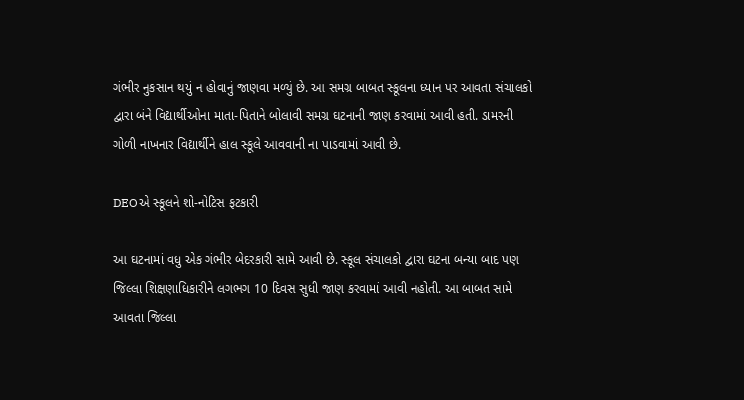ગંભીર નુકસાન થયું ન હોવાનું જાણવા મળ્યું છે. આ સમગ્ર બાબત સ્કૂલના ધ્યાન પર આવતા સંચાલકો દ્વારા બંને વિદ્યાર્થીઓના માતા-પિતાને બોલાવી સમગ્ર ઘટનાની જાણ કરવામાં આવી હતી. ડામરની ગોળી નાખનાર વિદ્યાર્થીને હાલ સ્કૂલે આવવાની ના પાડવામાં આવી છે.

DEOએ સ્કૂલને શો-નોટિસ ફટકારી

આ ઘટનામાં વધુ એક ગંભીર બેદરકારી સામે આવી છે. સ્કૂલ સંચાલકો દ્વારા ઘટના બન્યા બાદ પણ જિલ્લા શિક્ષણાધિકારીને લગભગ 10 દિવસ સુધી જાણ કરવામાં આવી નહોતી. આ બાબત સામે આવતા જિલ્લા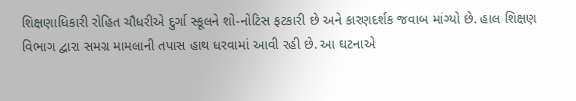શિક્ષણાધિકારી રોહિત ચૌધરીએ દુર્ગા સ્કૂલને શો-નોટિસ ફટકારી છે અને કારણદર્શક જવાબ માંગ્યો છે. હાલ શિક્ષણ વિભાગ દ્વારા સમગ્ર મામલાની તપાસ હાથ ધરવામાં આવી રહી છે. આ ઘટનાએ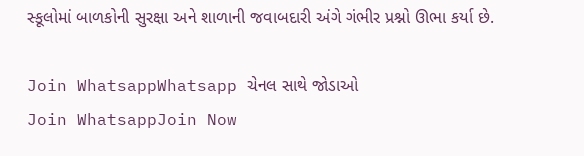સ્કૂલોમાં બાળકોની સુરક્ષા અને શાળાની જવાબદારી અંગે ગંભીર પ્રશ્નો ઊભા કર્યા છે.

Join WhatsappWhatsapp ચેનલ સાથે જોડાઓ
Join WhatsappJoin Now